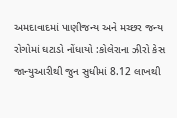અમદાવાદમાં પાણીજન્ય અને મચ્છર જન્ય રોગોમાં ઘટાડો નોંધાયો :કોલેરાના ઝીરો કેસ
જાન્યુઆરીથી જુન સુધીમાં 8.12 લાખથી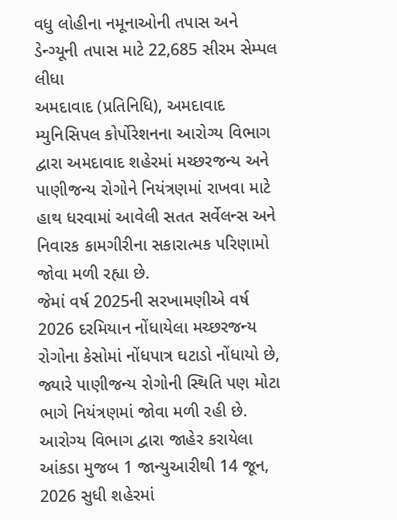વધુ લોહીના નમૂનાઓની તપાસ અને ડેન્ગ્યૂની તપાસ માટે 22,685 સીરમ સેમ્પલ લીધા
અમદાવાદ (પ્રતિનિધિ), અમદાવાદ મ્યુનિસિપલ કોર્પોરેશનના આરોગ્ય વિભાગ દ્વારા અમદાવાદ શહેરમાં મચ્છરજન્ય અને પાણીજન્ય રોગોને નિયંત્રણમાં રાખવા માટે હાથ ધરવામાં આવેલી સતત સર્વેલન્સ અને નિવારક કામગીરીના સકારાત્મક પરિણામો જોવા મળી રહ્યા છે.
જેમાં વર્ષ 2025ની સરખામણીએ વર્ષ 2026 દરમિયાન નોંધાયેલા મચ્છરજન્ય રોગોના કેસોમાં નોંધપાત્ર ઘટાડો નોંધાયો છે, જ્યારે પાણીજન્ય રોગોની સ્થિતિ પણ મોટા ભાગે નિયંત્રણમાં જોવા મળી રહી છે. આરોગ્ય વિભાગ દ્વારા જાહેર કરાયેલા આંકડા મુજબ 1 જાન્યુઆરીથી 14 જૂન, 2026 સુધી શહેરમાં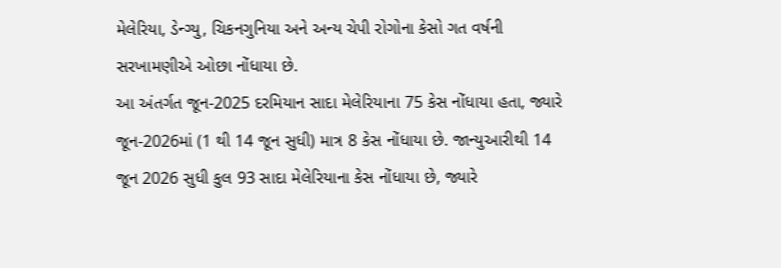મેલેરિયા, ડેન્ગ્યુ, ચિકનગુનિયા અને અન્ય ચેપી રોગોના કેસો ગત વર્ષની સરખામણીએ ઓછા નોંધાયા છે.
આ અંતર્ગત જૂન-2025 દરમિયાન સાદા મેલેરિયાના 75 કેસ નોંધાયા હતા, જ્યારે જૂન-2026માં (1 થી 14 જૂન સુધી) માત્ર 8 કેસ નોંધાયા છે. જાન્યુઆરીથી 14 જૂન 2026 સુધી કુલ 93 સાદા મેલેરિયાના કેસ નોંધાયા છે, જ્યારે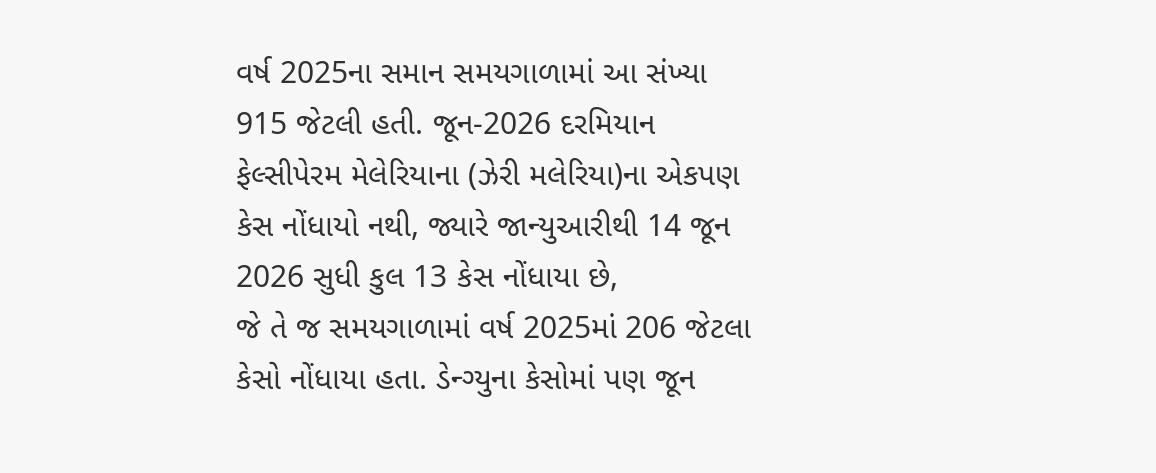વર્ષ 2025ના સમાન સમયગાળામાં આ સંખ્યા 915 જેટલી હતી. જૂન-2026 દરમિયાન ફેલ્સીપેરમ મેલેરિયાના (ઝેરી મલેરિયા)ના એકપણ કેસ નોંધાયો નથી, જ્યારે જાન્યુઆરીથી 14 જૂન 2026 સુધી કુલ 13 કેસ નોંધાયા છે,
જે તે જ સમયગાળામાં વર્ષ 2025માં 206 જેટલા કેસો નોંધાયા હતા. ડેન્ગ્યુના કેસોમાં પણ જૂન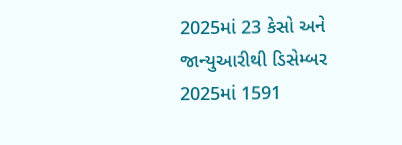2025માં 23 કેસો અને જાન્યુઆરીથી ડિસેમ્બર 2025માં 1591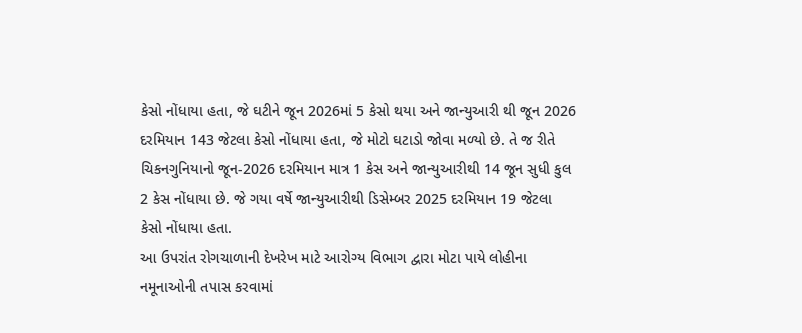કેસો નોંધાયા હતા, જે ઘટીને જૂન 2026માં 5 કેસો થયા અને જાન્યુઆરી થી જૂન 2026 દરમિયાન 143 જેટલા કેસો નોંધાયા હતા, જે મોટો ઘટાડો જોવા મળ્યો છે. તે જ રીતે ચિકનગુનિયાનો જૂન-2026 દરમિયાન માત્ર 1 કેસ અને જાન્યુઆરીથી 14 જૂન સુધી કુલ 2 કેસ નોંધાયા છે. જે ગયા વર્ષે જાન્યુઆરીથી ડિસેમ્બર 2025 દરમિયાન 19 જેટલા કેસો નોંધાયા હતા.
આ ઉપરાંત રોગચાળાની દેખરેખ માટે આરોગ્ય વિભાગ દ્વારા મોટા પાયે લોહીના નમૂનાઓની તપાસ કરવામાં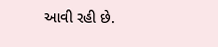આવી રહી છે.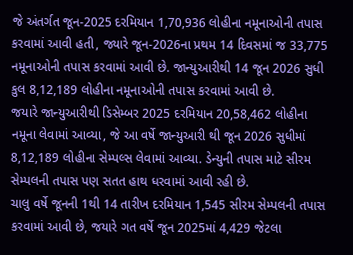જે અંતર્ગત જૂન-2025 દરમિયાન 1,70,936 લોહીના નમૂનાઓની તપાસ કરવામાં આવી હતી, જ્યારે જૂન-2026ના પ્રથમ 14 દિવસમાં જ 33,775 નમૂનાઓની તપાસ કરવામાં આવી છે. જાન્યુઆરીથી 14 જૂન 2026 સુધી કુલ 8,12,189 લોહીના નમૂનાઓની તપાસ કરવામાં આવી છે.
જયારે જાન્યુઆરીથી ડિસેમ્બર 2025 દરમિયાન 20,58,462 લોહીના નમૂના લેવામાં આવ્યા, જે આ વર્ષે જાન્યુઆરી થી જૂન 2026 સુધીમાં 8,12,189 લોહીના સેમ્પલ્સ લેવામાં આવ્યા. ડેન્યુની તપાસ માટે સીરમ સેમ્પલની તપાસ પણ સતત હાથ ધરવામાં આવી રહી છે.
ચાલુ વર્ષે જૂનની 1થી 14 તારીખ દરમિયાન 1,545 સીરમ સેમ્પલની તપાસ કરવામાં આવી છે, જયારે ગત વર્ષે જૂન 2025માં 4,429 જેટલા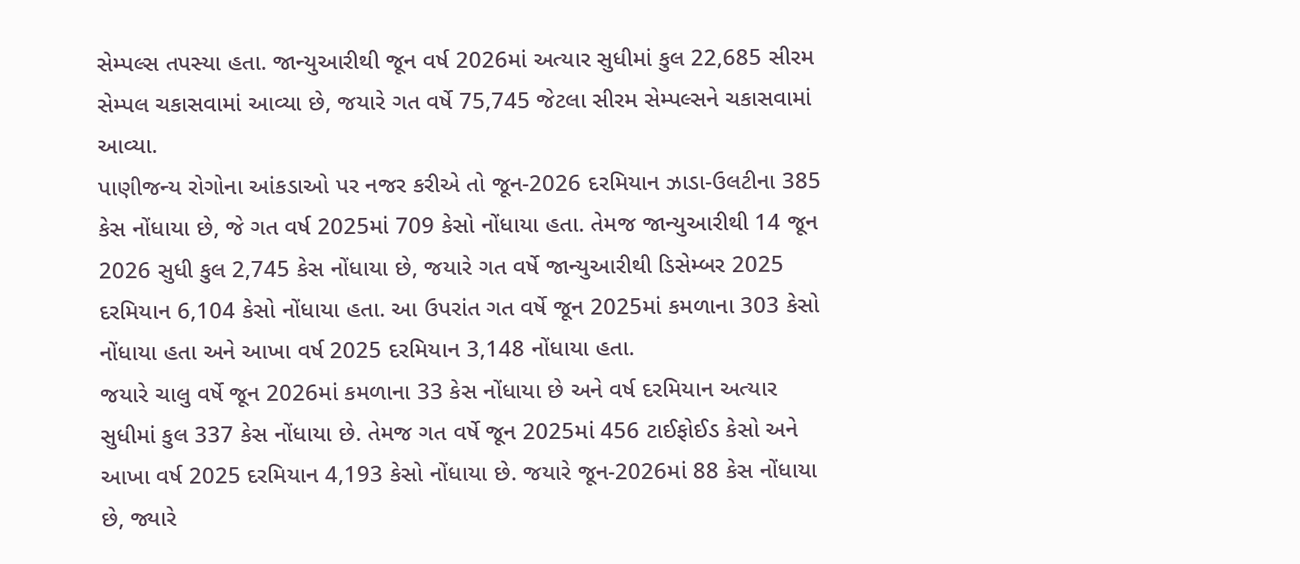સેમ્પલ્સ તપસ્યા હતા. જાન્યુઆરીથી જૂન વર્ષ 2026માં અત્યાર સુધીમાં કુલ 22,685 સીરમ સેમ્પલ ચકાસવામાં આવ્યા છે, જયારે ગત વર્ષે 75,745 જેટલા સીરમ સેમ્પલ્સને ચકાસવામાં આવ્યા.
પાણીજન્ય રોગોના આંકડાઓ પર નજર કરીએ તો જૂન-2026 દરમિયાન ઝાડા-ઉલટીના 385 કેસ નોંધાયા છે, જે ગત વર્ષ 2025માં 709 કેસો નોંધાયા હતા. તેમજ જાન્યુઆરીથી 14 જૂન 2026 સુધી કુલ 2,745 કેસ નોંધાયા છે, જયારે ગત વર્ષે જાન્યુઆરીથી ડિસેમ્બર 2025 દરમિયાન 6,104 કેસો નોંધાયા હતા. આ ઉપરાંત ગત વર્ષે જૂન 2025માં કમળાના 303 કેસો નોંધાયા હતા અને આખા વર્ષ 2025 દરમિયાન 3,148 નોંધાયા હતા.
જયારે ચાલુ વર્ષે જૂન 2026માં કમળાના 33 કેસ નોંધાયા છે અને વર્ષ દરમિયાન અત્યાર સુધીમાં કુલ 337 કેસ નોંધાયા છે. તેમજ ગત વર્ષે જૂન 2025માં 456 ટાઈફોઈડ કેસો અને આખા વર્ષ 2025 દરમિયાન 4,193 કેસો નોંધાયા છે. જયારે જૂન-2026માં 88 કેસ નોંધાયા છે, જ્યારે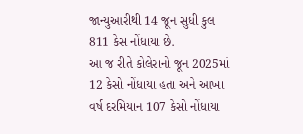જાન્યુઆરીથી 14 જૂન સુધી કુલ 811 કેસ નોંધાયા છે.
આ જ રીતે કોલેરાનો જૂન 2025માં 12 કેસો નોંધાયા હતા અને આખા વર્ષ દરમિયાન 107 કેસો નોંધાયા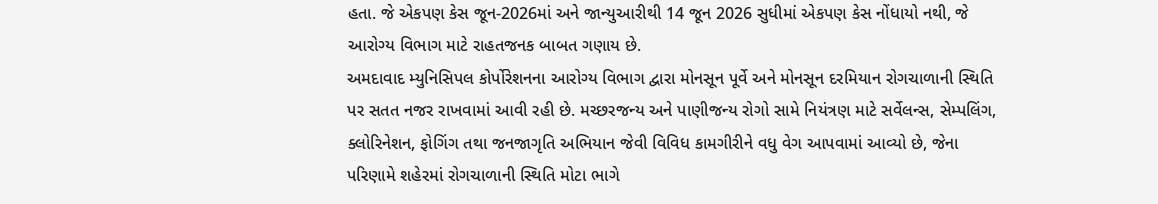હતા. જે એકપણ કેસ જૂન-2026માં અને જાન્યુઆરીથી 14 જૂન 2026 સુધીમાં એકપણ કેસ નોંધાયો નથી, જે આરોગ્ય વિભાગ માટે રાહતજનક બાબત ગણાય છે.
અમદાવાદ મ્યુનિસિપલ કોર્પોરેશનના આરોગ્ય વિભાગ દ્વારા મોનસૂન પૂર્વે અને મોનસૂન દરમિયાન રોગચાળાની સ્થિતિ પર સતત નજર રાખવામાં આવી રહી છે. મચ્છરજન્ય અને પાણીજન્ય રોગો સામે નિયંત્રણ માટે સર્વેલન્સ, સેમ્પલિંગ, ક્લોરિનેશન, ફોગિંગ તથા જનજાગૃતિ અભિયાન જેવી વિવિધ કામગીરીને વધુ વેગ આપવામાં આવ્યો છે, જેના પરિણામે શહેરમાં રોગચાળાની સ્થિતિ મોટા ભાગે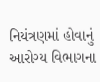નિયંત્રણમાં હોવાનું આરોગ્ય વિભાગના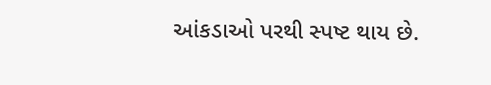આંકડાઓ પરથી સ્પષ્ટ થાય છે.